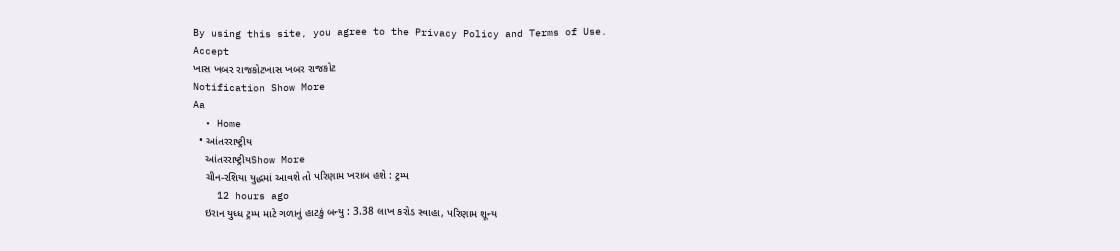By using this site, you agree to the Privacy Policy and Terms of Use.
Accept
ખાસ ખબર રાજકોટખાસ ખબર રાજકોટ
Notification Show More
Aa
  • Home
  • આંતરરાષ્ટ્રીય
    આંતરરાષ્ટ્રીયShow More
    ચીન-રશિયા યુદ્ધમાં આવશે તો પરિણામ ખરાબ હશે : ટ્રમ્પ
    12 hours ago
    ઇરાન યુધ્ધ ટ્રમ્પ માટે ગળાનું હાટકું બન્યુ : 3.38 લાખ કરોડ સ્વાહા, પરિણામ શૂન્ય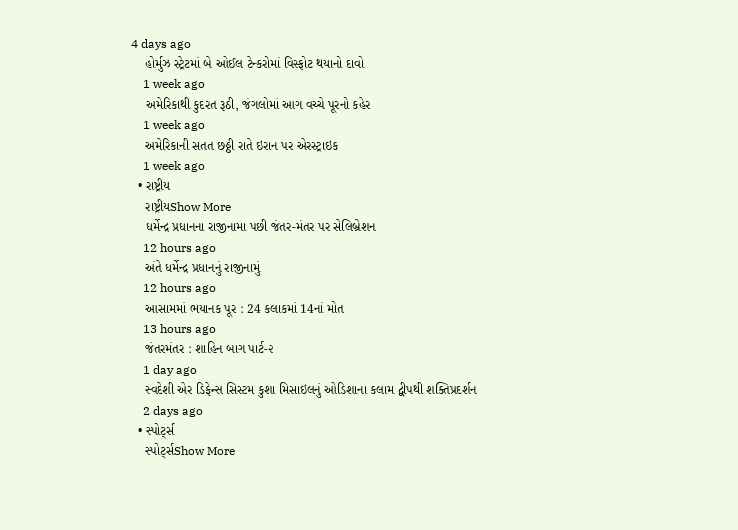4 days ago
    હોર્મુઝ સ્ટ્રેટમાં બે ઓઈલ ટેન્કરોમાં વિસ્ફોટ થયાનો દાવો
    1 week ago
    અમેરિકાથી કુદરત રૂઠી, જંગલોમાં આગ વચ્ચે પૂરનો કહેર
    1 week ago
    અમેરિકાની સતત છઠ્ઠી રાતે ઇરાન પર એરસ્ટ્રાઇક
    1 week ago
  • રાષ્ટ્રીય
    રાષ્ટ્રીયShow More
    ધર્મેન્દ્ર પ્રધાનના રાજીનામા પછી જંતર-મંતર પર સેલિબ્રેશન
    12 hours ago
    અંતે ધર્મેન્દ્ર પ્રધાનનું રાજીનામું
    12 hours ago
    આસામમાં ભયાનક પૂર : 24 કલાકમાં 14નાં મોત
    13 hours ago
    જંતરમંતર : શાહિન બાગ પાર્ટ-૨
    1 day ago
    સ્વદેશી એર ડિફેન્સ સિસ્ટમ કુશા મિસાઇલનું ઓડિશાના કલામ દ્વીપથી શક્તિપ્રદર્શન
    2 days ago
  • સ્પોર્ટ્સ
    સ્પોર્ટ્સShow More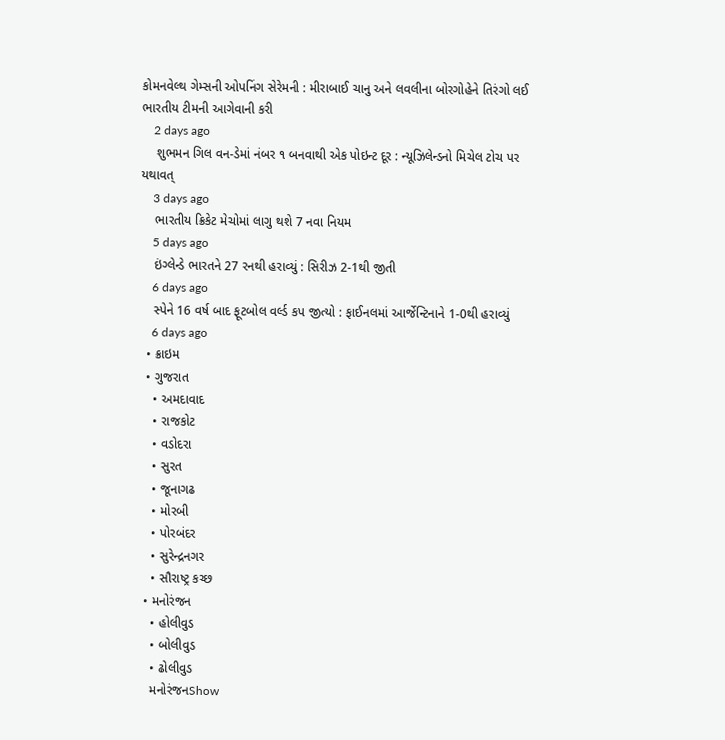કોમનવેલ્થ ગેમ્સની ઓપનિંગ સેરેમની : મીરાબાઈ ચાનુ અને લવલીના બોરગોહેને તિરંગો લઈ ભારતીય ટીમની આગેવાની કરી
    2 days ago
    શુભમન ગિલ વન-ડેમાં નંબર ૧ બનવાથી એક પોઇન્ટ દૂર : ન્યૂઝિલેન્ડનો મિચેલ ટોચ પર યથાવત્
    3 days ago
    ભારતીય ક્રિકેટ મેચોમાં લાગુ થશે 7 નવા નિયમ
    5 days ago
    ઇંગ્લેન્ડે ભારતને 27 રનથી હરાવ્યું : સિરીઝ 2-1થી જીતી
    6 days ago
    સ્પેને 16 વર્ષ બાદ ફૂટબોલ વર્લ્ડ કપ જીત્યો : ફાઈનલમાં આર્જેન્ટિનાને 1-0થી હરાવ્યું
    6 days ago
  • ક્રાઇમ
  • ગુજરાત
    • અમદાવાદ
    • રાજકોટ
    • વડોદરા
    • સુરત
    • જૂનાગઢ
    • મોરબી
    • પોરબંદર
    • સુરેન્દ્રનગર
    • સૌરાષ્ટ્ર કચ્છ
  • મનોરંજન
    • હોલીવુડ
    • બોલીવુડ
    • ઢોલીવુડ
    મનોરંજનShow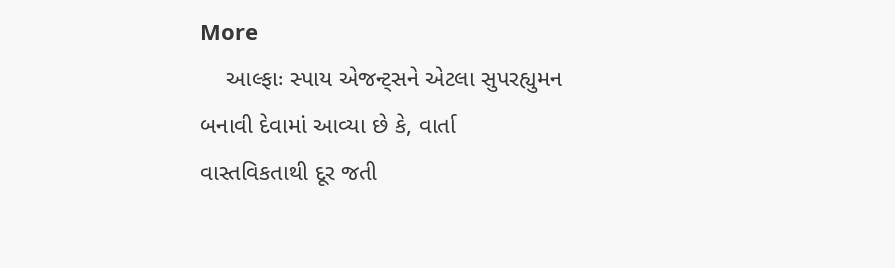More
    આલ્ફાઃ સ્પાય એજન્ટ્સને એટલા સુપરહ્યુમન બનાવી દેવામાં આવ્યા છે કે, વાર્તા વાસ્તવિકતાથી દૂર જતી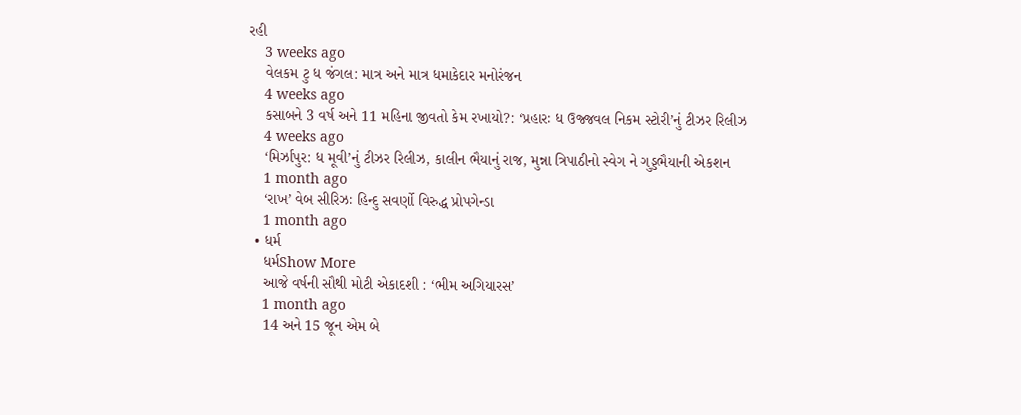રહી
    3 weeks ago
    વેલકમ ટુ ધ જંગલ: માત્ર અને માત્ર ધમાકેદાર મનોરંજન
    4 weeks ago
    કસાબને 3 વર્ષ અને 11 મહિના જીવતો કેમ રખાયો?: ‘પ્રહારઃ ધ ઉજ્જવલ નિકમ સ્ટોરી’નું ટીઝર રિલીઝ
    4 weeks ago
    ‘મિર્ઝાપુર: ધ મૂવી’નું ટીઝર રિલીઝ, કાલીન ભૈયાનું રાજ, મુન્ના ત્રિપાઠીનો સ્વેગ ને ગુડ્ડભૈયાની એકશન
    1 month ago
    ‘રાખ’ વેબ સીરિઝઃ હિન્દુ સવર્ણો વિરુદ્ધ પ્રોપગેન્ડા
    1 month ago
  • ધર્મ
    ધર્મShow More
    આજે વર્ષની સૌથી મોટી એકાદશી : ‘ભીમ અગિયારસ’
    1 month ago
    14 અને 15 જૂન એમ બે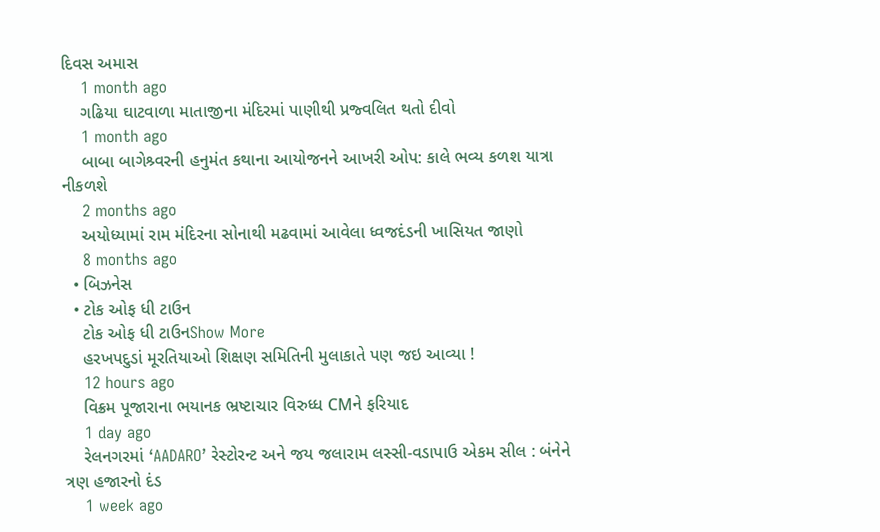દિવસ અમાસ
    1 month ago
    ગઢિયા ઘાટવાળા માતાજીના મંદિરમાં પાણીથી પ્રજ્વલિત થતો દીવો
    1 month ago
    બાબા બાગેશ્ર્વરની હનુમંત કથાના આયોજનને આખરી ઓપ: કાલે ભવ્ય કળશ યાત્રા નીકળશે
    2 months ago
    અયોધ્યામાં રામ મંદિરના સોનાથી મઢવામાં આવેલા ધ્વજદંડની ખાસિયત જાણો
    8 months ago
  • બિઝનેસ
  • ટોક ઓફ ધી ટાઉન
    ટોક ઓફ ધી ટાઉનShow More
    હરખપદુડાં મૂરતિયાઓ શિક્ષણ સમિતિની મુલાકાતે પણ જઇ આવ્યા !
    12 hours ago
    વિક્રમ પૂજારાના ભયાનક ભ્રષ્ટાચાર વિરુધ્ધ CMને ફરિયાદ
    1 day ago
    રેલનગરમાં ‘AADARO’ રેસ્ટોરન્ટ અને જય જલારામ લસ્સી-વડાપાઉ એકમ સીલ : બંનેને ત્રણ હજારનો દંડ
    1 week ago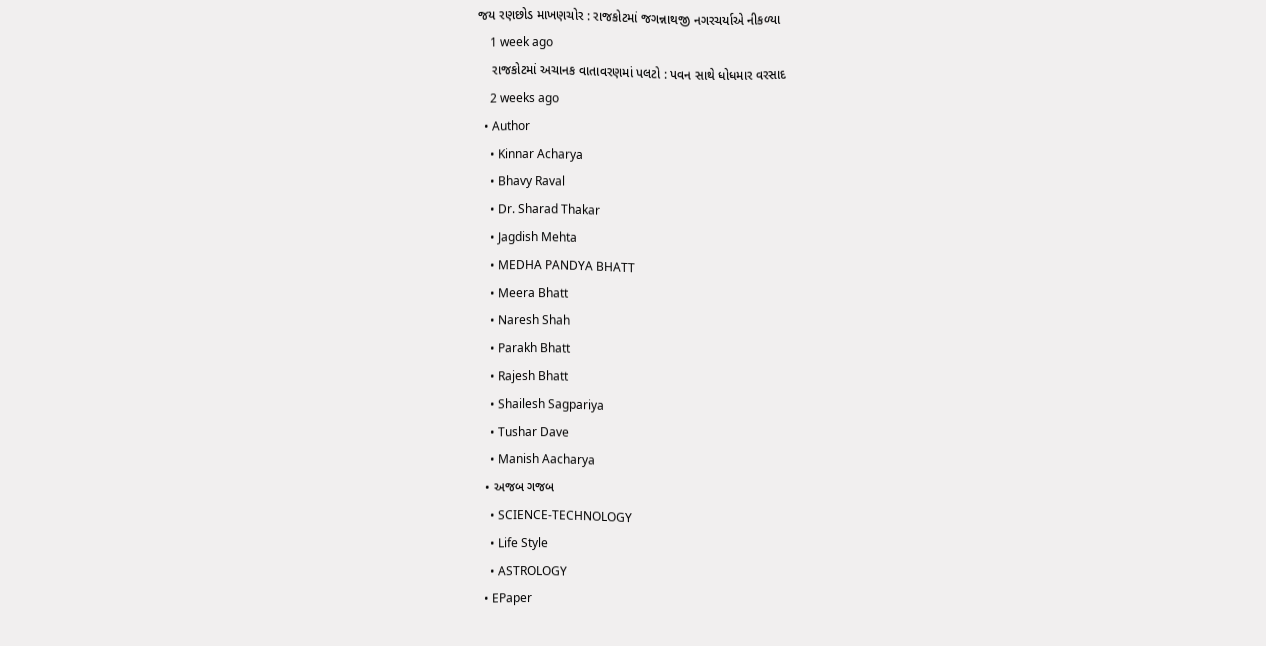જય રણછોડ માખણચોર : રાજકોટમાં જગન્નાથજી નગરચર્યાએ નીકળ્યા
    1 week ago
    રાજકોટમાં અચાનક વાતાવરણમાં પલટો : પવન સાથે ધોધમાર વરસાદ
    2 weeks ago
  • Author
    • Kinnar Acharya
    • Bhavy Raval
    • Dr. Sharad Thakar
    • Jagdish Mehta
    • MEDHA PANDYA BHATT
    • Meera Bhatt
    • Naresh Shah
    • Parakh Bhatt
    • Rajesh Bhatt
    • Shailesh Sagpariya
    • Tushar Dave
    • Manish Aacharya
  • અજબ ગજબ
    • SCIENCE-TECHNOLOGY
    • Life Style
    • ASTROLOGY
  • EPaper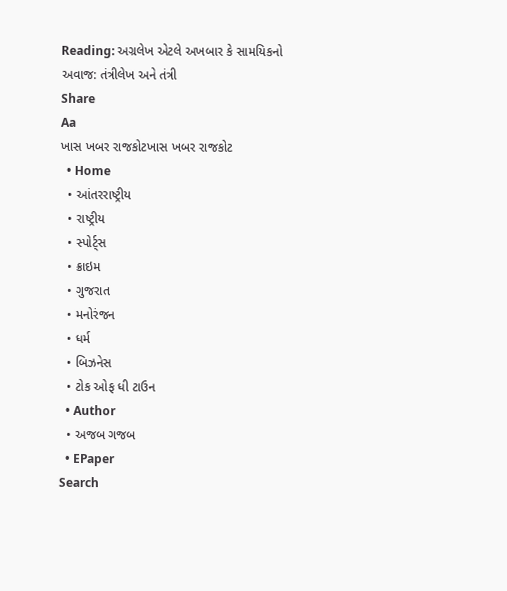Reading: અગ્રલેખ એટલે અખબાર કે સામયિકનો અવાજ: તંત્રીલેખ અને તંત્રી
Share
Aa
ખાસ ખબર રાજકોટખાસ ખબર રાજકોટ
  • Home
  • આંતરરાષ્ટ્રીય
  • રાષ્ટ્રીય
  • સ્પોર્ટ્સ
  • ક્રાઇમ
  • ગુજરાત
  • મનોરંજન
  • ધર્મ
  • બિઝનેસ
  • ટોક ઓફ ધી ટાઉન
  • Author
  • અજબ ગજબ
  • EPaper
Search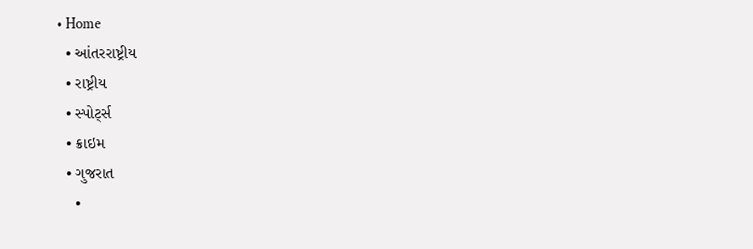• Home
  • આંતરરાષ્ટ્રીય
  • રાષ્ટ્રીય
  • સ્પોર્ટ્સ
  • ક્રાઇમ
  • ગુજરાત
    •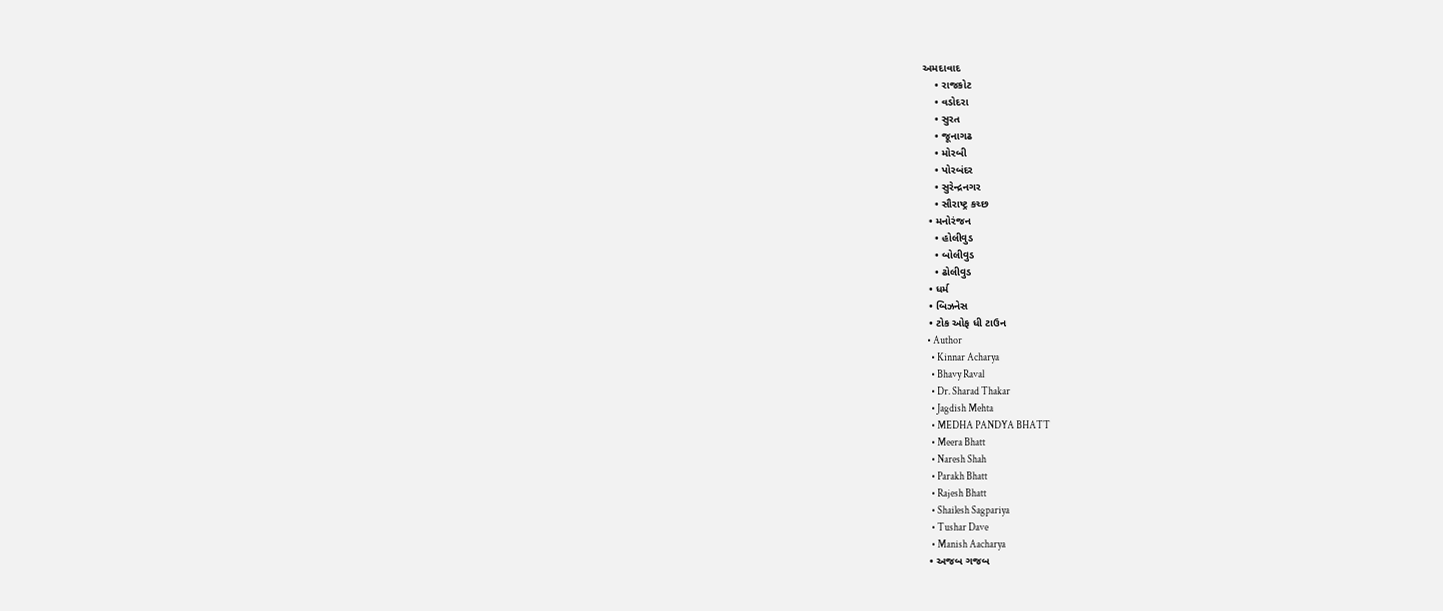અમદાવાદ
    • રાજકોટ
    • વડોદરા
    • સુરત
    • જૂનાગઢ
    • મોરબી
    • પોરબંદર
    • સુરેન્દ્રનગર
    • સૌરાષ્ટ્ર કચ્છ
  • મનોરંજન
    • હોલીવુડ
    • બોલીવુડ
    • ઢોલીવુડ
  • ધર્મ
  • બિઝનેસ
  • ટોક ઓફ ધી ટાઉન
  • Author
    • Kinnar Acharya
    • Bhavy Raval
    • Dr. Sharad Thakar
    • Jagdish Mehta
    • MEDHA PANDYA BHATT
    • Meera Bhatt
    • Naresh Shah
    • Parakh Bhatt
    • Rajesh Bhatt
    • Shailesh Sagpariya
    • Tushar Dave
    • Manish Aacharya
  • અજબ ગજબ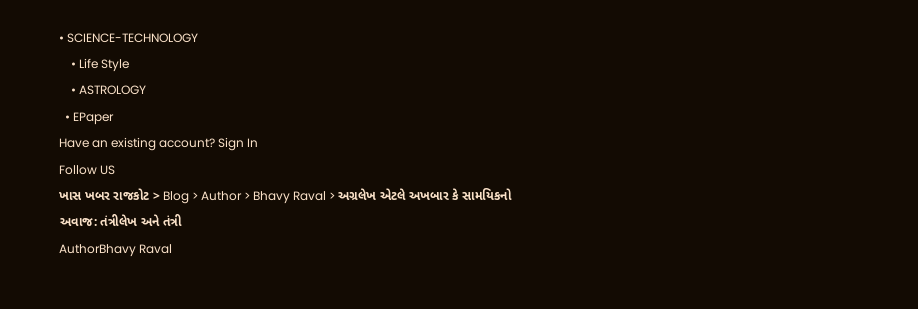• SCIENCE-TECHNOLOGY
    • Life Style
    • ASTROLOGY
  • EPaper
Have an existing account? Sign In
Follow US
ખાસ ખબર રાજકોટ > Blog > Author > Bhavy Raval > અગ્રલેખ એટલે અખબાર કે સામયિકનો અવાજ: તંત્રીલેખ અને તંત્રી
AuthorBhavy Raval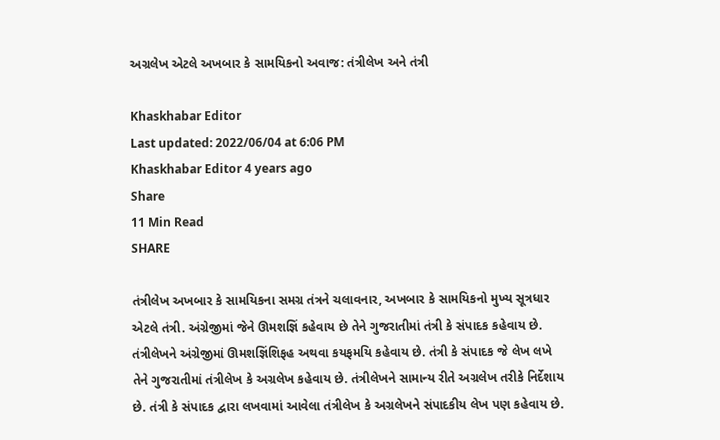અગ્રલેખ એટલે અખબાર કે સામયિકનો અવાજ: તંત્રીલેખ અને તંત્રી

Khaskhabar Editor
Last updated: 2022/06/04 at 6:06 PM
Khaskhabar Editor 4 years ago
Share
11 Min Read
SHARE

તંત્રીલેખ અખબાર કે સામયિકના સમગ્ર તંત્રને ચલાવનાર, અખબાર કે સામયિકનો મુખ્ય સૂત્રધાર એટલે તંત્રી. અંગ્રેજીમાં જેને ઊમશજ્ઞિં કહેવાય છે તેને ગુજરાતીમાં તંત્રી કે સંપાદક કહેવાય છે. તંત્રીલેખને અંગ્રેજીમાં ઊમશજ્ઞિંશિફહ અથવા કયફમયિ કહેવાય છે. તંત્રી કે સંપાદક જે લેખ લખે તેને ગુજરાતીમાં તંત્રીલેખ કે અગ્રલેખ કહેવાય છે. તંત્રીલેખને સામાન્ય રીતે અગ્રલેખ તરીકે નિર્દેશાય છે. તંત્રી કે સંપાદક દ્વારા લખવામાં આવેલા તંત્રીલેખ કે અગ્રલેખને સંપાદકીય લેખ પણ કહેવાય છે.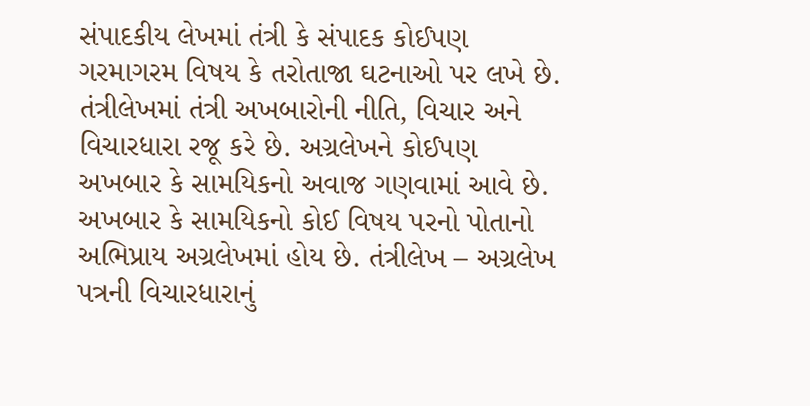સંપાદકીય લેખમાં તંત્રી કે સંપાદક કોઈપણ ગરમાગરમ વિષય કે તરોતાજા ઘટનાઓ પર લખે છે. તંત્રીલેખમાં તંત્રી અખબારોની નીતિ, વિચાર અને વિચારધારા રજૂ કરે છે. અગ્રલેખને કોઈપણ અખબાર કે સામયિકનો અવાજ ગણવામાં આવે છે. અખબાર કે સામયિકનો કોઈ વિષય પરનો પોતાનો અભિપ્રાય અગ્રલેખમાં હોય છે. તંત્રીલેખ – અગ્રલેખ પત્રની વિચારધારાનું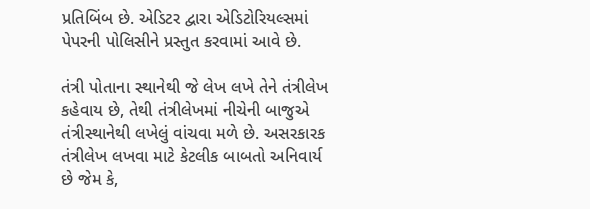પ્રતિબિંબ છે. એડિટર દ્વારા એડિટોરિયલ્સમાં પેપરની પોલિસીને પ્રસ્તુત કરવામાં આવે છે.

તંત્રી પોતાના સ્થાનેથી જે લેખ લખે તેને તંત્રીલેખ કહેવાય છે, તેથી તંત્રીલેખમાં નીચેની બાજુએ તંત્રીસ્થાનેથી લખેલું વાંચવા મળે છે. અસરકારક તંત્રીલેખ લખવા માટે કેટલીક બાબતો અનિવાર્ય છે જેમ કે,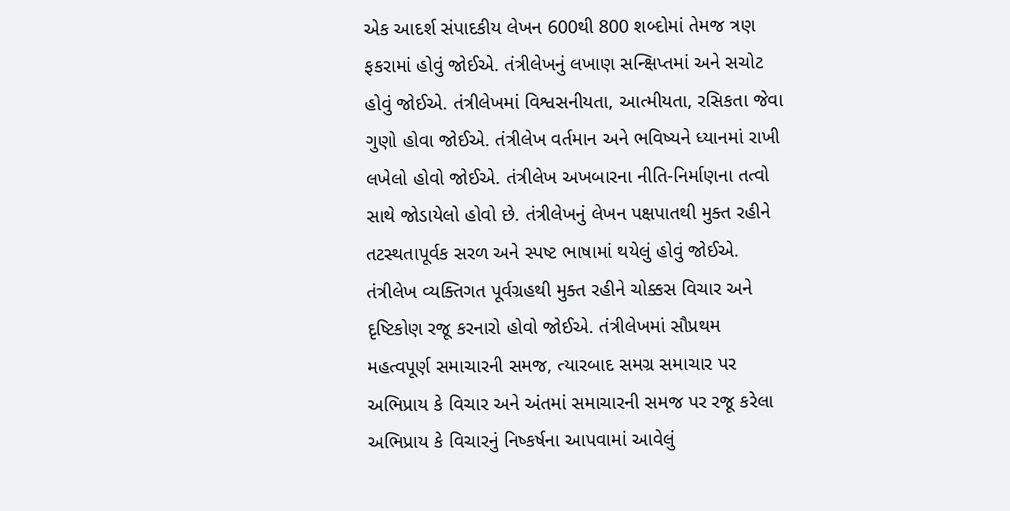એક આદર્શ સંપાદકીય લેખન 600થી 800 શબ્દોમાં તેમજ ત્રણ ફકરામાં હોવું જોઈએ. તંત્રીલેખનું લખાણ સન્ક્ષિપ્તમાં અને સચોટ હોવું જોઈએ. તંત્રીલેખમાં વિશ્વસનીયતા, આત્મીયતા, રસિકતા જેવા ગુણો હોવા જોઈએ. તંત્રીલેખ વર્તમાન અને ભવિષ્યને ધ્યાનમાં રાખી લખેલો હોવો જોઈએ. તંત્રીલેખ અખબારના નીતિ-નિર્માણના તત્વો સાથે જોડાયેલો હોવો છે. તંત્રીલેખનું લેખન પક્ષપાતથી મુક્ત રહીને તટસ્થતાપૂર્વક સરળ અને સ્પષ્ટ ભાષામાં થયેલું હોવું જોઈએ. તંત્રીલેખ વ્યક્તિગત પૂર્વગ્રહથી મુક્ત રહીને ચોક્કસ વિચાર અને દૃષ્ટિકોણ રજૂ કરનારો હોવો જોઈએ. તંત્રીલેખમાં સૌપ્રથમ મહત્વપૂર્ણ સમાચારની સમજ, ત્યારબાદ સમગ્ર સમાચાર પર અભિપ્રાય કે વિચાર અને અંતમાં સમાચારની સમજ પર રજૂ કરેલા અભિપ્રાય કે વિચારનું નિષ્કર્ષના આપવામાં આવેલું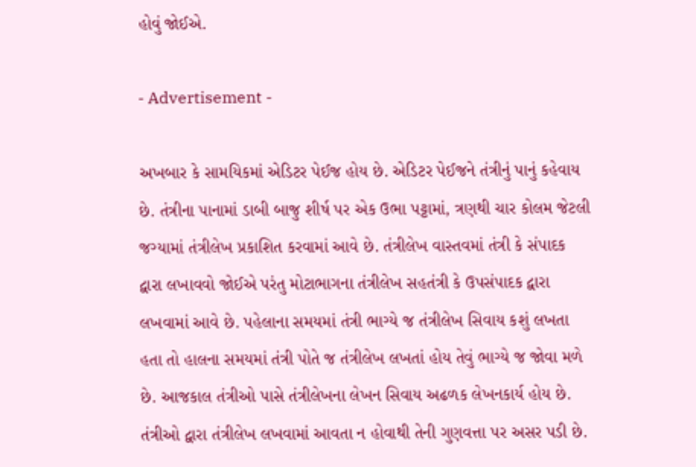હોવું જોઈએ.

- Advertisement -

અખબાર કે સામયિકમાં એડિટર પેઈજ હોય છે. એડિટર પેઈજને તંત્રીનું પાનું કહેવાય છે. તંત્રીના પાનામાં ડાબી બાજુ શીર્ષ પર એક ઉભા પટ્ટામાં, ત્રણથી ચાર કોલમ જેટલી જગ્યામાં તંત્રીલેખ પ્રકાશિત કરવામાં આવે છે. તંત્રીલેખ વાસ્તવમાં તંત્રી કે સંપાદક દ્વારા લખાવવો જોઈએ પરંતુ મોટાભાગના તંત્રીલેખ સહતંત્રી કે ઉપસંપાદક દ્વારા લખવામાં આવે છે. પહેલાના સમયમાં તંત્રી ભાગ્યે જ તંત્રીલેખ સિવાય કશું લખતા હતા તો હાલના સમયમાં તંત્રી પોતે જ તંત્રીલેખ લખતાં હોય તેવું ભાગ્યે જ જોવા મળે છે. આજકાલ તંત્રીઓ પાસે તંત્રીલેખના લેખન સિવાય અઢળક લેખનકાર્ય હોય છે. તંત્રીઓ દ્વારા તંત્રીલેખ લખવામાં આવતા ન હોવાથી તેની ગુણવત્તા પર અસર પડી છે.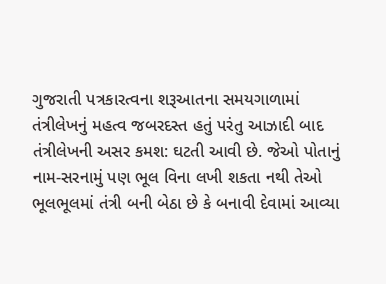ગુજરાતી પત્રકારત્વના શરૂઆતના સમયગાળામાં તંત્રીલેખનું મહત્વ જબરદસ્ત હતું પરંતુ આઝાદી બાદ તંત્રીલેખની અસર કમશ: ઘટતી આવી છે. જેઓ પોતાનું નામ-સરનામું પણ ભૂલ વિના લખી શકતા નથી તેઓ ભૂલભૂલમાં તંત્રી બની બેઠા છે કે બનાવી દેવામાં આવ્યા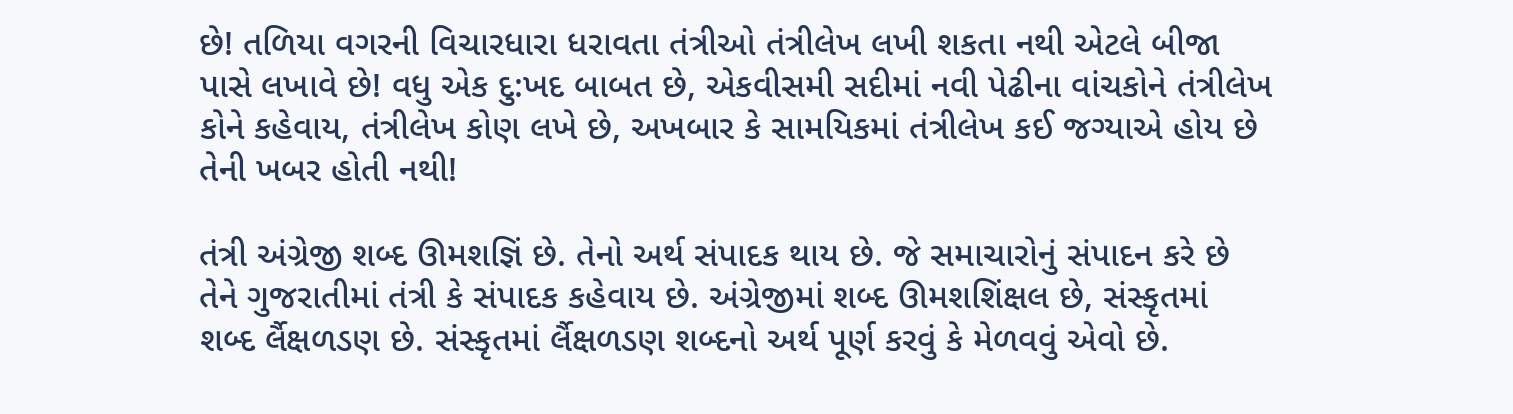છે! તળિયા વગરની વિચારધારા ધરાવતા તંત્રીઓ તંત્રીલેખ લખી શકતા નથી એટલે બીજા પાસે લખાવે છે! વધુ એક દુ:ખદ બાબત છે, એકવીસમી સદીમાં નવી પેઢીના વાંચકોને તંત્રીલેખ કોને કહેવાય, તંત્રીલેખ કોણ લખે છે, અખબાર કે સામયિકમાં તંત્રીલેખ કઈ જગ્યાએ હોય છે તેની ખબર હોતી નથી!

તંત્રી અંગ્રેજી શબ્દ ઊમશજ્ઞિં છે. તેનો અર્થ સંપાદક થાય છે. જે સમાચારોનું સંપાદન કરે છે તેને ગુજરાતીમાં તંત્રી કે સંપાદક કહેવાય છે. અંગ્રેજીમાં શબ્દ ઊમશશિંક્ષલ છે, સંસ્કૃતમાં શબ્દ ર્લૈક્ષળડણ છે. સંસ્કૃતમાં ર્લૈક્ષળડણ શબ્દનો અર્થ પૂર્ણ કરવું કે મેળવવું એવો છે.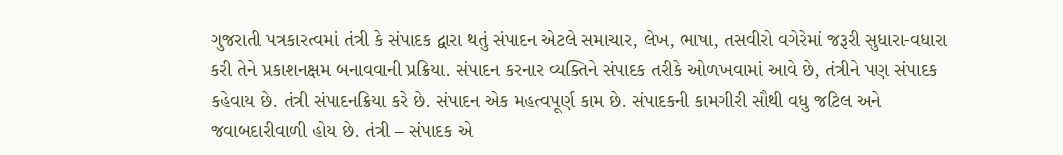ગુજરાતી પત્રકારત્વમાં તંત્રી કે સંપાદક દ્વારા થતું સંપાદન એટલે સમાચાર, લેખ, ભાષા, તસવીરો વગેરેમાં જરૂરી સુધારા-વધારા કરી તેને પ્રકાશનક્ષમ બનાવવાની પ્રક્રિયા. સંપાદન કરનાર વ્યક્તિને સંપાદક તરીકે ઓળખવામાં આવે છે, તંત્રીને પણ સંપાદક કહેવાય છે. તંત્રી સંપાદનક્રિયા કરે છે. સંપાદન એક મહત્વપૂર્ણ કામ છે. સંપાદકની કામગીરી સૌથી વધુ જટિલ અને જવાબદારીવાળી હોય છે. તંત્રી – સંપાદક એ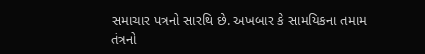સમાચાર પત્રનો સારથિ છે. અખબાર કે સામયિકના તમામ તંત્રનો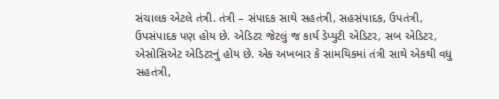સંચાલક એટલે તંત્રી. તંત્રી – સંપાદક સાથે સહતંત્રી, સહસંપાદક, ઉપતંત્રી, ઉપસંપાદક પણ હોય છે. એડિટર જેટલું જ કાર્ય ડેપ્યુટી એડિટર, સબ એડિટર, એસોસિએટ એડિટરનું હોય છે. એક અખબાર કે સામયિકમાં તંત્રી સાથે એકથી વધુ સહતંત્રી,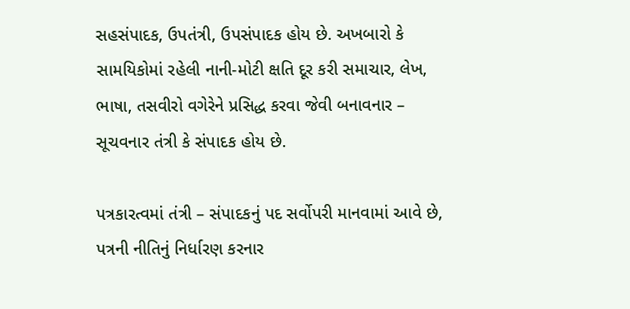સહસંપાદક, ઉપતંત્રી, ઉપસંપાદક હોય છે. અખબારો કે સામયિકોમાં રહેલી નાની-મોટી ક્ષતિ દૂર કરી સમાચાર, લેખ, ભાષા, તસવીરો વગેરેને પ્રસિદ્ધ કરવા જેવી બનાવનાર – સૂચવનાર તંત્રી કે સંપાદક હોય છે.

પત્રકારત્વમાં તંત્રી – સંપાદકનું પદ સર્વોપરી માનવામાં આવે છે, પત્રની નીતિનું નિર્ધારણ કરનાર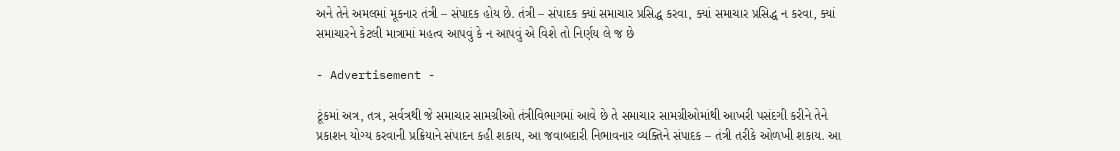અને તેને અમલમાં મૂકનાર તંત્રી – સંપાદક હોય છે. તંત્રી – સંપાદક ક્યાં સમાચાર પ્રસિદ્ધ કરવા, ક્યાં સમાચાર પ્રસિદ્ધ ન કરવા, ક્યાં સમાચારને કેટલી માત્રામાં મહત્વ આપવું કે ન આપવું એ વિશે તો નિર્ણય લે જ છે

- Advertisement -

ટૂંકમાં અત્ર, તત્ર, સર્વત્રથી જે સમાચાર સામગ્રીઓ તંત્રીવિભાગમાં આવે છે તે સમાચાર સામગ્રીઓમાંથી આખરી પસંદગી કરીને તેને પ્રકાશન યોગ્ય કરવાની પ્રક્રિયાને સંપાદન કહી શકાય, આ જવાબદારી નિભાવનાર વ્યક્તિને સંપાદક – તંત્રી તરીકે ઓળખી શકાય. આ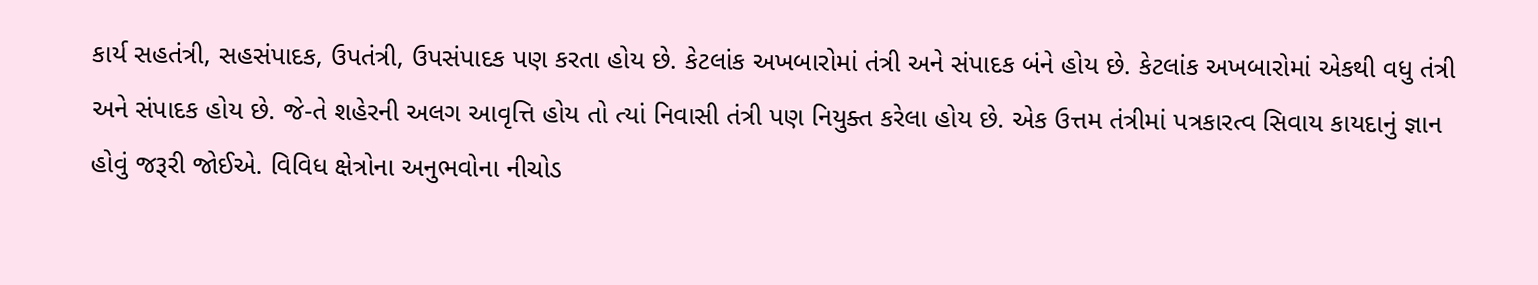કાર્ય સહતંત્રી, સહસંપાદક, ઉપતંત્રી, ઉપસંપાદક પણ કરતા હોય છે. કેટલાંક અખબારોમાં તંત્રી અને સંપાદક બંને હોય છે. કેટલાંક અખબારોમાં એકથી વધુ તંત્રી અને સંપાદક હોય છે. જે-તે શહેરની અલગ આવૃત્તિ હોય તો ત્યાં નિવાસી તંત્રી પણ નિયુક્ત કરેલા હોય છે. એક ઉત્તમ તંત્રીમાં પત્રકારત્વ સિવાય કાયદાનું જ્ઞાન હોવું જરૂરી જોઈએ. વિવિધ ક્ષેત્રોના અનુભવોના નીચોડ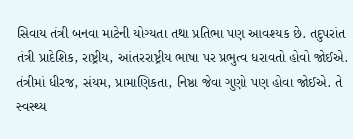સિવાય તંત્રી બનવા માટેની યોગ્યતા તથા પ્રતિભા પણ આવશ્યક છે. તદુપરાંત તંત્રી પ્રાદેશિક, રાષ્ટ્રીય, આંતરરાષ્ટ્રીય ભાષા પર પ્રભુત્વ ધરાવતો હોવો જોઈએ. તંત્રીમાં ધીરજ, સંયમ, પ્રામાણિકતા, નિષ્ઠા જેવા ગુણો પણ હોવા જોઈએ. તે સ્વસ્થ્ય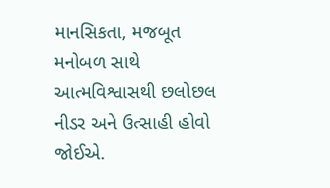માનસિકતા, મજબૂત મનોબળ સાથે આત્મવિશ્વાસથી છલોછલ નીડર અને ઉત્સાહી હોવો જોઈએ.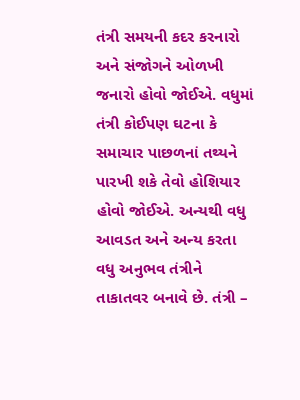તંત્રી સમયની કદર કરનારો અને સંજોગને ઓળખી જનારો હોવો જોઈએ. વધુમાં તંત્રી કોઈપણ ઘટના કે સમાચાર પાછળનાં તથ્યને પારખી શકે તેવો હોશિયાર હોવો જોઈએ. અન્યથી વધુ આવડત અને અન્ય કરતા વધુ અનુભવ તંત્રીને તાકાતવર બનાવે છે. તંત્રી –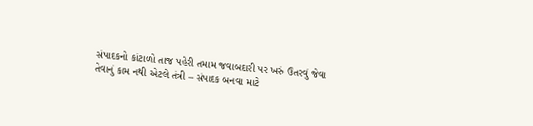સંપાદકનો કાંટાળો તાજ પહેરી તમામ જવાબદારી પર ખરું ઉતરવું જેવા તેવાનું કામ નથી એટલે તંત્રી – સંપાદક બનવા માટે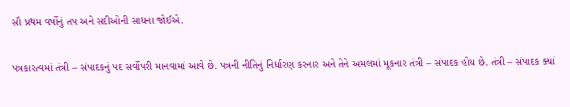સૌ પ્રથમ વર્ષોનું તપ અને સદીઓની સાધના જોઈએ.

પત્રકારત્વમાં તંત્રી – સંપાદકનું પદ સર્વોપરી માનવામાં આવે છે. પત્રની નીતિનું નિર્ધારણ કરનાર અને તેને અમલમાં મૂકનાર તંત્રી – સંપાદક હોય છે. તંત્રી – સંપાદક ક્યાં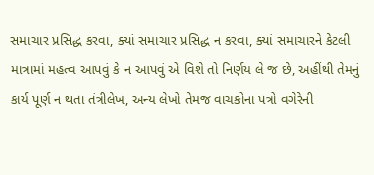સમાચાર પ્રસિદ્ધ કરવા, ક્યાં સમાચાર પ્રસિદ્ધ ન કરવા, ક્યાં સમાચારને કેટલી માત્રામાં મહત્વ આપવું કે ન આપવું એ વિશે તો નિર્ણય લે જ છે, અહીંથી તેમનું કાર્ય પૂર્ણ ન થતા તંત્રીલેખ, અન્ય લેખો તેમજ વાચકોના પત્રો વગેરેની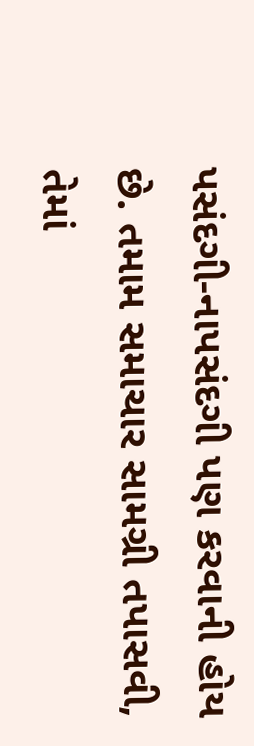પસંદગી-નાપસંદગી પણ કરવાની હોય છે. તમામ સમાચાર સામગ્રી તપાસવી, તેમાં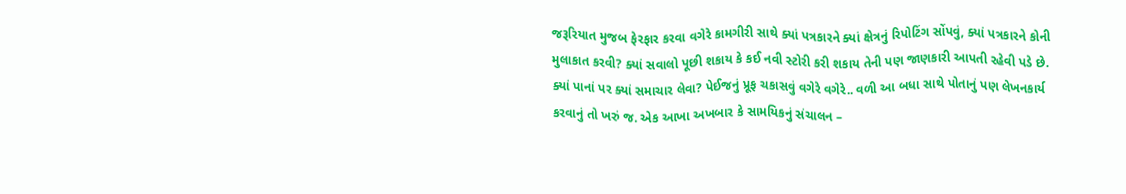જરૂરિયાત મુજબ ફેરફાર કરવા વગેરે કામગીરી સાથે ક્યાં પત્રકારને ક્યાં ક્ષેત્રનું રિપોટિંગ સોંપવું, ક્યાં પત્રકારને કોની મુલાકાત કરવી? ક્યાં સવાલો પૂછી શકાય કે કઈ નવી સ્ટોરી કરી શકાય તેની પણ જાણકારી આપતી રહેવી પડે છે. ક્યાં પાનાં પર ક્યાં સમાચાર લેવા? પેઈજનું પ્રૂફ ચકાસવું વગેરે વગેરે.. વળી આ બધા સાથે પોતાનું પણ લેખનકાર્ય કરવાનું તો ખરું જ. એક આખા અખબાર કે સામયિકનું સંચાલન –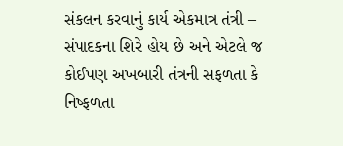સંકલન કરવાનું કાર્ય એકમાત્ર તંત્રી – સંપાદકના શિરે હોય છે અને એટલે જ કોઈપણ અખબારી તંત્રની સફળતા કે નિષ્ફળતા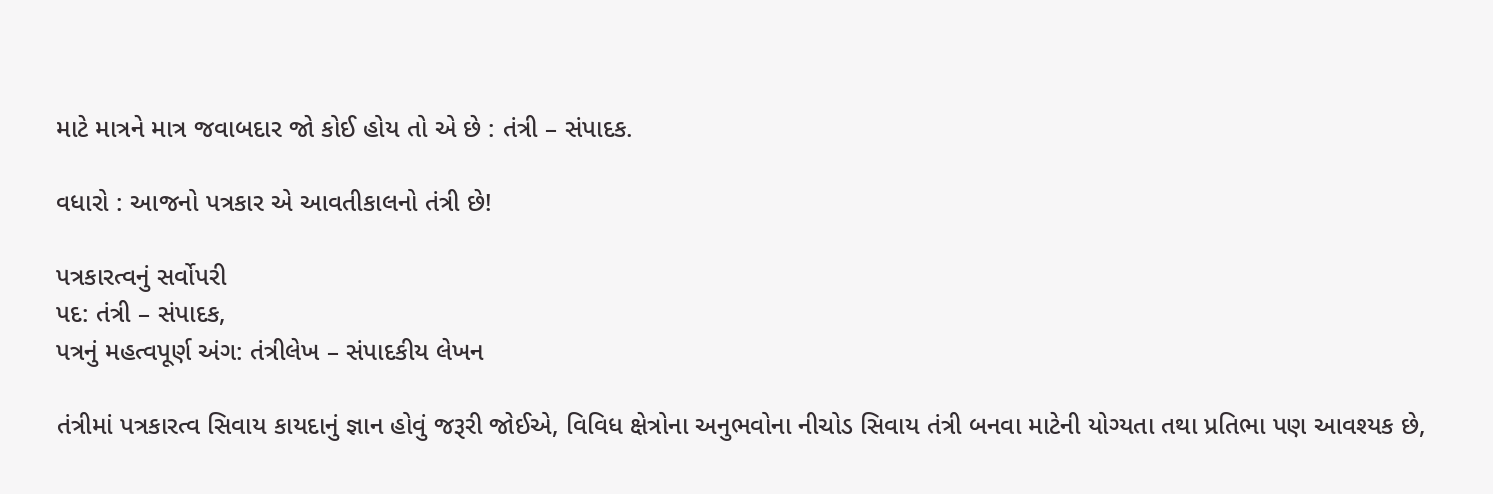માટે માત્રને માત્ર જવાબદાર જો કોઈ હોય તો એ છે : તંત્રી – સંપાદક.

વધારો : આજનો પત્રકાર એ આવતીકાલનો તંત્રી છે!

પત્રકારત્વનું સર્વોપરી
પદ: તંત્રી – સંપાદક,
પત્રનું મહત્વપૂર્ણ અંગ: તંત્રીલેખ – સંપાદકીય લેખન

તંત્રીમાં પત્રકારત્વ સિવાય કાયદાનું જ્ઞાન હોવું જરૂરી જોઈએ, વિવિધ ક્ષેત્રોના અનુભવોના નીચોડ સિવાય તંત્રી બનવા માટેની યોગ્યતા તથા પ્રતિભા પણ આવશ્યક છે,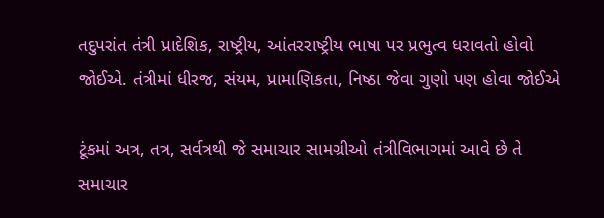તદુપરાંત તંત્રી પ્રાદેશિક, રાષ્ટ્રીય, આંતરરાષ્ટ્રીય ભાષા પર પ્રભુત્વ ધરાવતો હોવો જોઈએ. તંત્રીમાં ધીરજ, સંયમ, પ્રામાણિકતા, નિષ્ઠા જેવા ગુણો પણ હોવા જોઈએ

ટૂંકમાં અત્ર, તત્ર, સર્વત્રથી જે સમાચાર સામગ્રીઓ તંત્રીવિભાગમાં આવે છે તે સમાચાર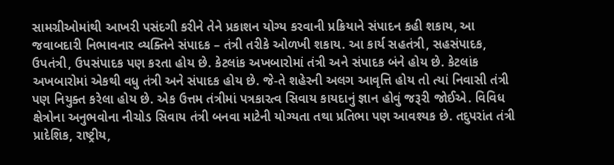સામગ્રીઓમાંથી આખરી પસંદગી કરીને તેને પ્રકાશન યોગ્ય કરવાની પ્રક્રિયાને સંપાદન કહી શકાય, આ જવાબદારી નિભાવનાર વ્યક્તિને સંપાદક – તંત્રી તરીકે ઓળખી શકાય. આ કાર્ય સહતંત્રી, સહસંપાદક, ઉપતંત્રી, ઉપસંપાદક પણ કરતા હોય છે. કેટલાંક અખબારોમાં તંત્રી અને સંપાદક બંને હોય છે. કેટલાંક અખબારોમાં એકથી વધુ તંત્રી અને સંપાદક હોય છે. જે-તે શહેરની અલગ આવૃત્તિ હોય તો ત્યાં નિવાસી તંત્રી પણ નિયુક્ત કરેલા હોય છે. એક ઉત્તમ તંત્રીમાં પત્રકારત્વ સિવાય કાયદાનું જ્ઞાન હોવું જરૂરી જોઈએ. વિવિધ ક્ષેત્રોના અનુભવોના નીચોડ સિવાય તંત્રી બનવા માટેની યોગ્યતા તથા પ્રતિભા પણ આવશ્યક છે. તદુપરાંત તંત્રી પ્રાદેશિક, રાષ્ટ્રીય,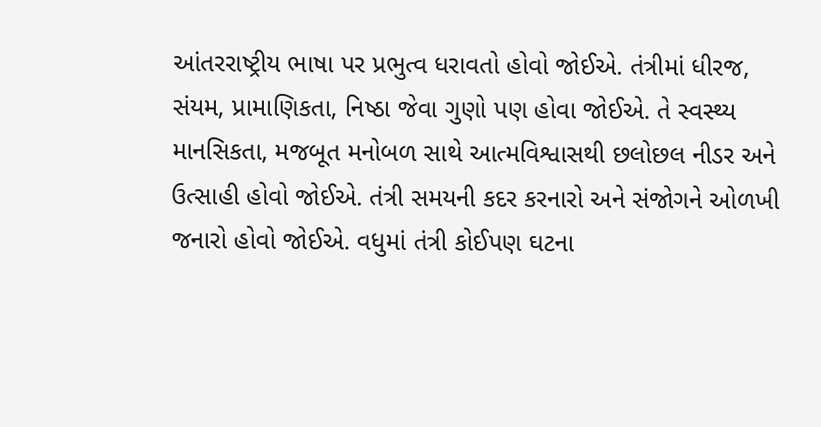આંતરરાષ્ટ્રીય ભાષા પર પ્રભુત્વ ધરાવતો હોવો જોઈએ. તંત્રીમાં ધીરજ, સંયમ, પ્રામાણિકતા, નિષ્ઠા જેવા ગુણો પણ હોવા જોઈએ. તે સ્વસ્થ્ય માનસિકતા, મજબૂત મનોબળ સાથે આત્મવિશ્વાસથી છલોછલ નીડર અને ઉત્સાહી હોવો જોઈએ. તંત્રી સમયની કદર કરનારો અને સંજોગને ઓળખી જનારો હોવો જોઈએ. વધુમાં તંત્રી કોઈપણ ઘટના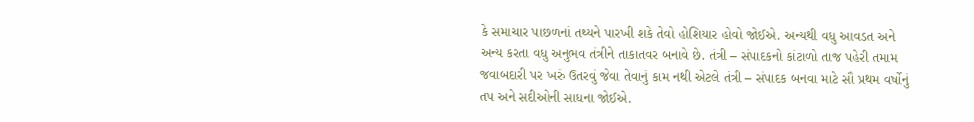કે સમાચાર પાછળનાં તથ્યને પારખી શકે તેવો હોશિયાર હોવો જોઈએ. અન્યથી વધુ આવડત અને અન્ય કરતા વધુ અનુભવ તંત્રીને તાકાતવર બનાવે છે. તંત્રી – સંપાદકનો કાંટાળો તાજ પહેરી તમામ જવાબદારી પર ખરું ઉતરવું જેવા તેવાનું કામ નથી એટલે તંત્રી – સંપાદક બનવા માટે સૌ પ્રથમ વર્ષોનું તપ અને સદીઓની સાધના જોઈએ.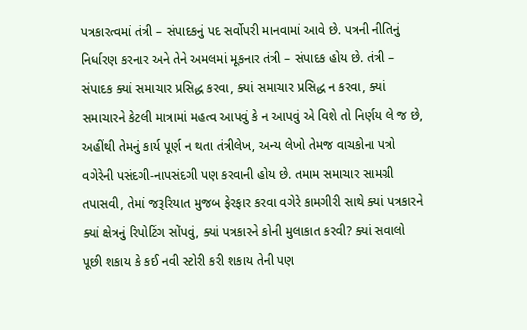પત્રકારત્વમાં તંત્રી – સંપાદકનું પદ સર્વોપરી માનવામાં આવે છે. પત્રની નીતિનું નિર્ધારણ કરનાર અને તેને અમલમાં મૂકનાર તંત્રી – સંપાદક હોય છે. તંત્રી – સંપાદક ક્યાં સમાચાર પ્રસિદ્ધ કરવા, ક્યાં સમાચાર પ્રસિદ્ધ ન કરવા, ક્યાં સમાચારને કેટલી માત્રામાં મહત્વ આપવું કે ન આપવું એ વિશે તો નિર્ણય લે જ છે, અહીંથી તેમનું કાર્ય પૂર્ણ ન થતા તંત્રીલેખ, અન્ય લેખો તેમજ વાચકોના પત્રો વગેરેની પસંદગી-નાપસંદગી પણ કરવાની હોય છે. તમામ સમાચાર સામગ્રી તપાસવી, તેમાં જરૂરિયાત મુજબ ફેરફાર કરવા વગેરે કામગીરી સાથે ક્યાં પત્રકારને ક્યાં ક્ષેત્રનું રિપોટિંગ સોંપવું, ક્યાં પત્રકારને કોની મુલાકાત કરવી? ક્યાં સવાલો પૂછી શકાય કે કઈ નવી સ્ટોરી કરી શકાય તેની પણ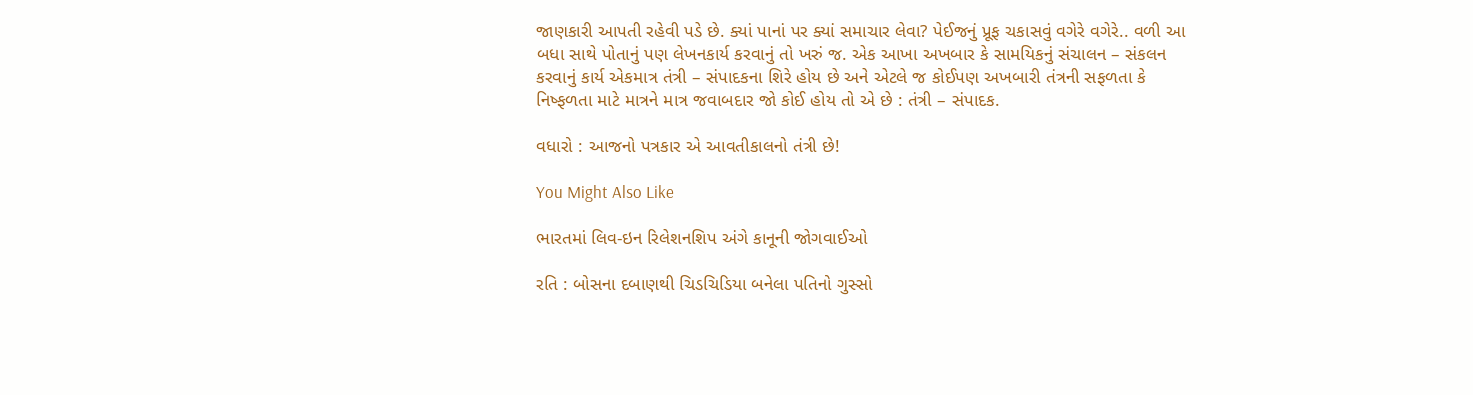જાણકારી આપતી રહેવી પડે છે. ક્યાં પાનાં પર ક્યાં સમાચાર લેવા? પેઈજનું પ્રૂફ ચકાસવું વગેરે વગેરે.. વળી આ બધા સાથે પોતાનું પણ લેખનકાર્ય કરવાનું તો ખરું જ. એક આખા અખબાર કે સામયિકનું સંચાલન – સંકલન કરવાનું કાર્ય એકમાત્ર તંત્રી – સંપાદકના શિરે હોય છે અને એટલે જ કોઈપણ અખબારી તંત્રની સફળતા કે નિષ્ફળતા માટે માત્રને માત્ર જવાબદાર જો કોઈ હોય તો એ છે : તંત્રી – સંપાદક.

વધારો : આજનો પત્રકાર એ આવતીકાલનો તંત્રી છે!

You Might Also Like

ભારતમાં લિવ-ઇન રિલેશનશિપ અંગે કાનૂની જોગવાઈઓ

રતિ : બોસના દબાણથી ચિડચિડિયા બનેલા પતિનો ગુસ્સો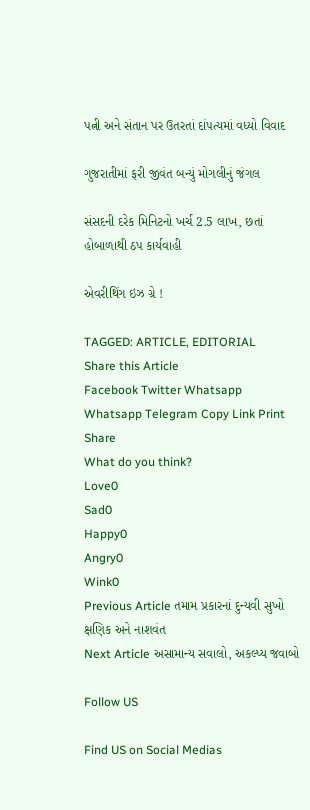પત્ની અને સંતાન પર ઉતરતાં દાંપત્યમાં વધ્યો વિવાદ

ગુજરાતીમાં ફરી જીવંત બન્યું મોગલીનું જંગલ

સંસદની દરેક મિનિટનો ખર્ચ 2.5 લાખ, છતાં હોબાળાથી ઠપ કાર્યવાહી

એવરીથિંગ ઇઝ ગ્રે !

TAGGED: ARTICLE, EDITORIAL
Share this Article
Facebook Twitter Whatsapp Whatsapp Telegram Copy Link Print
Share
What do you think?
Love0
Sad0
Happy0
Angry0
Wink0
Previous Article તમામ પ્રકારનાં દુન્યવી સુખો ક્ષણિક અને નાશવંત
Next Article અસામાન્ય સવાલો, અકલ્પ્ય જવાબો

Follow US

Find US on Social Medias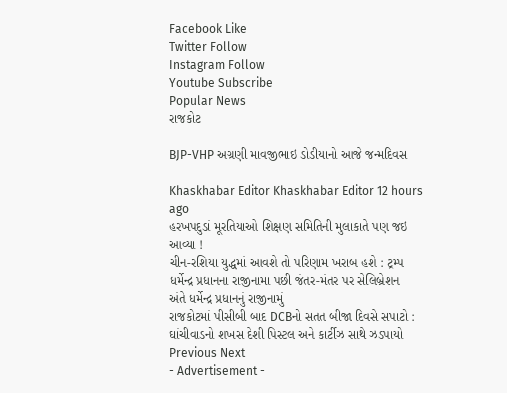Facebook Like
Twitter Follow
Instagram Follow
Youtube Subscribe
Popular News
રાજકોટ

BJP-VHP અગ્રણી માવજીભાઇ ડોડીયાનો આજે જન્મદિવસ

Khaskhabar Editor Khaskhabar Editor 12 hours ago
હરખપદુડાં મૂરતિયાઓ શિક્ષણ સમિતિની મુલાકાતે પણ જઇ આવ્યા !
ચીન-રશિયા યુદ્ધમાં આવશે તો પરિણામ ખરાબ હશે : ટ્રમ્પ
ધર્મેન્દ્ર પ્રધાનના રાજીનામા પછી જંતર-મંતર પર સેલિબ્રેશન
અંતે ધર્મેન્દ્ર પ્રધાનનું રાજીનામું
રાજકોટમાં પીસીબી બાદ DCBનો સતત બીજા દિવસે સપાટો : ઘાંચીવાડનો શખસ દેશી પિસ્ટલ અને કાર્ટીઝ સાથે ઝડપાયો
Previous Next
- Advertisement -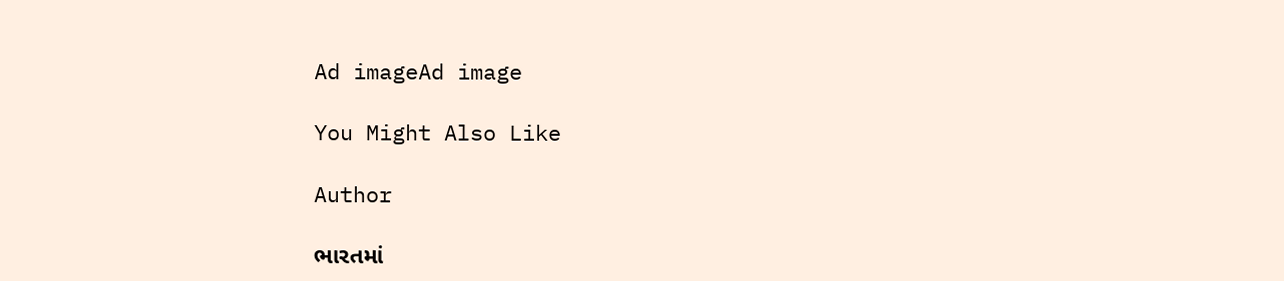Ad imageAd image

You Might Also Like

Author

ભારતમાં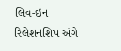લિવ-ઇન રિલેશનશિપ અંગે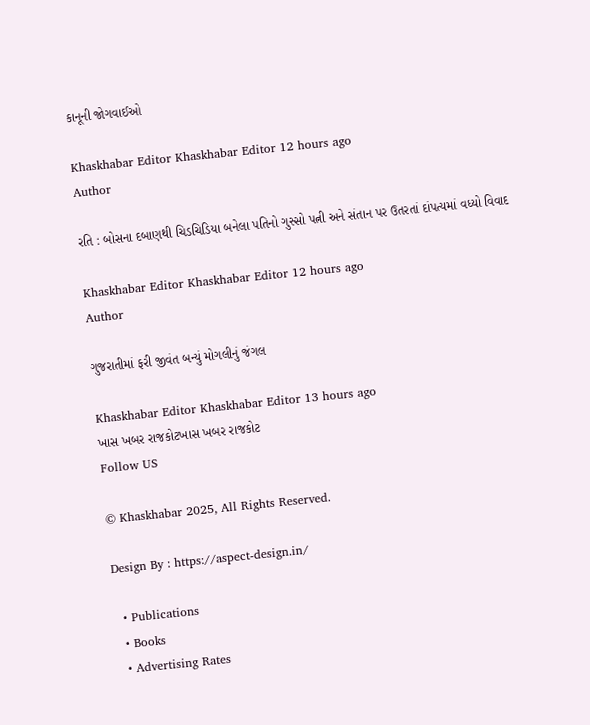કાનૂની જોગવાઈઓ

Khaskhabar Editor Khaskhabar Editor 12 hours ago
Author

રતિ : બોસના દબાણથી ચિડચિડિયા બનેલા પતિનો ગુસ્સો પત્ની અને સંતાન પર ઉતરતાં દાંપત્યમાં વધ્યો વિવાદ

Khaskhabar Editor Khaskhabar Editor 12 hours ago
Author

ગુજરાતીમાં ફરી જીવંત બન્યું મોગલીનું જંગલ

Khaskhabar Editor Khaskhabar Editor 13 hours ago
ખાસ ખબર રાજકોટખાસ ખબર રાજકોટ
Follow US

© Khaskhabar 2025, All Rights Reserved.

Design By : https://aspect-design.in/

  • Publications
  • Books
  • Advertising Rates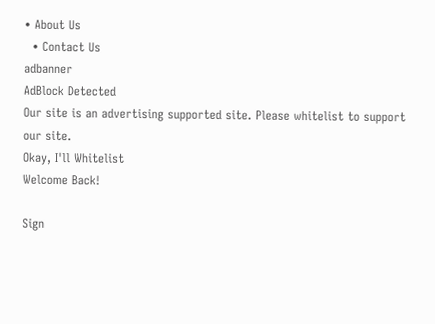• About Us
  • Contact Us
adbanner
AdBlock Detected
Our site is an advertising supported site. Please whitelist to support our site.
Okay, I'll Whitelist
Welcome Back!

Sign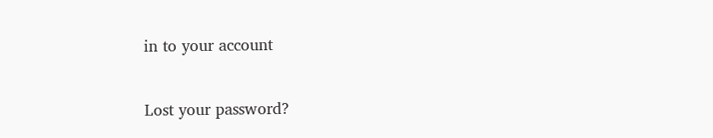in to your account

Lost your password?